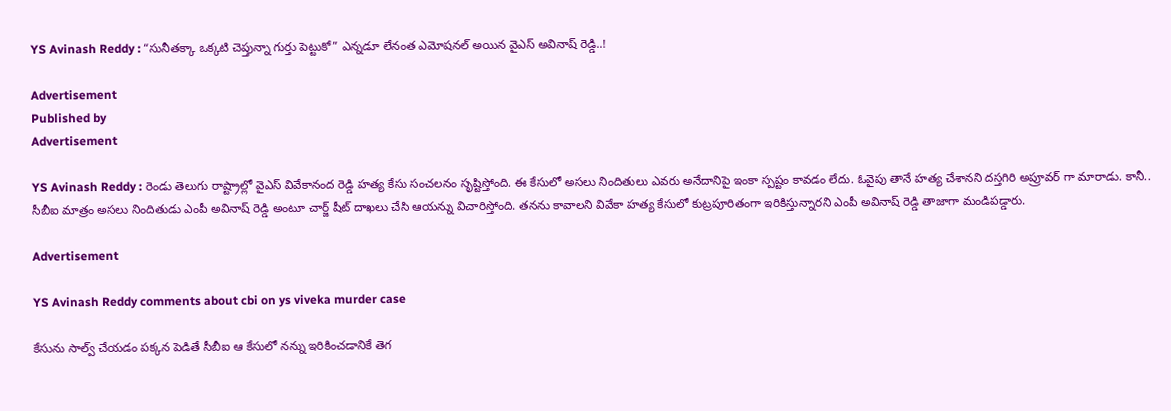YS Avinash Reddy : “సునీతక్కా ఒక్కటి చెప్తున్నా గుర్తు పెట్టుకో” ఎన్నడూ లేనంత ఎమోషనల్ అయిన వైఎస్ అవినాష్ రెడ్డి..!

Advertisement
Published by
Advertisement

YS Avinash Reddy : రెండు తెలుగు రాష్ట్రాల్లో వైఎస్ వివేకానంద రెడ్డి హత్య కేసు సంచలనం సృష్టిస్తోంది. ఈ కేసులో అసలు నిందితులు ఎవరు అనేదానిపై ఇంకా స్పష్టం కావడం లేదు. ఓవైపు తానే హత్య చేశానని దస్తగిరి అప్రూవర్ గా మారాడు. కానీ.. సీబీఐ మాత్రం అసలు నిందితుడు ఎంపీ అవినాష్ రెడ్డి అంటూ చార్జ్ షీట్ దాఖలు చేసి ఆయన్ను విచారిస్తోంది. తనను కావాలని వివేకా హత్య కేసులో కుట్రపూరితంగా ఇరికిస్తున్నారని ఎంపీ అవినాష్ రెడ్డి తాజాగా మండిపడ్డారు.

Advertisement

YS Avinash Reddy comments about cbi on ys viveka murder case

కేసును సాల్వ్ చేయడం పక్కన పెడితే సీబీఐ ఆ కేసులో నన్ను ఇరికించడానికే తెగ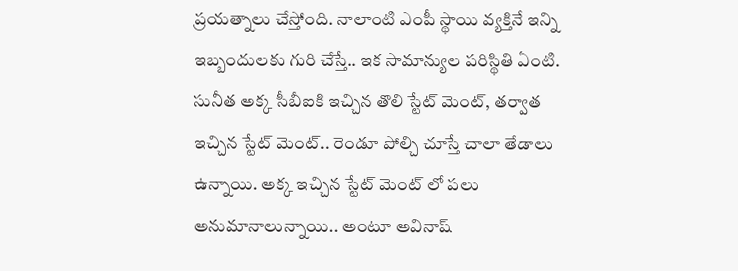ప్రయత్నాలు చేస్తోంది. నాలాంటి ఎంపీ స్థాయి వ్యక్తినే ఇన్ని ఇబ్బందులకు గురి చేస్తే.. ఇక సామాన్యుల పరిస్థితి ఏంటి. సునీత అక్క సీబీఐకి ఇచ్చిన తొలి స్టేట్ మెంట్, తర్వాత ఇచ్చిన స్టేట్ మెంట్.. రెండూ పోల్చి చూస్తే చాలా తేడాలు ఉన్నాయి. అక్క ఇచ్చిన స్టేట్ మెంట్ లో పలు అనుమానాలున్నాయి.. అంటూ అవినాష్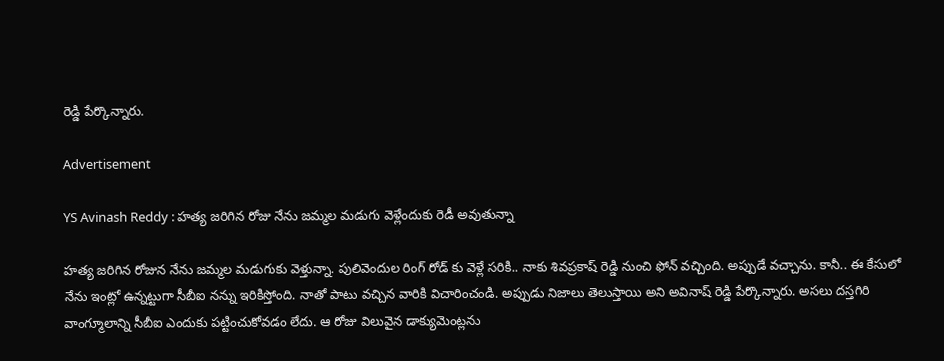రెడ్డి పేర్కొన్నారు.

Advertisement

YS Avinash Reddy : హత్య జరిగిన రోజు నేను జమ్మల మడుగు వెళ్లేందుకు రెడీ అవుతున్నా

హత్య జరిగిన రోజున నేను జమ్మల మడుగుకు వెళ్తున్నా. పులివెందుల రింగ్ రోడ్ కు వెళ్లే సరికి.. నాకు శివప్రకాష్ రెడ్డి నుంచి ఫోన్ వచ్చింది. అప్పుడే వచ్చాను. కానీ.. ఈ కేసులో నేను ఇంట్లో ఉన్నట్టుగా సీబీఐ నన్ను ఇరికిస్తోంది. నాతో పాటు వచ్చిన వారికి విచారించండి. అప్పుడు నిజాలు తెలుస్తాయి అని అవినాష్ రెడ్డి పేర్కొన్నారు. అసలు దస్తగిరి వాంగ్మూలాన్ని సీబీఐ ఎందుకు పట్టించుకోవడం లేదు. ఆ రోజు విలువైన డాక్యుమెంట్లను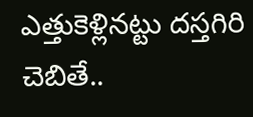ఎత్తుకెళ్లినట్టు దస్తగిరి చెబితే..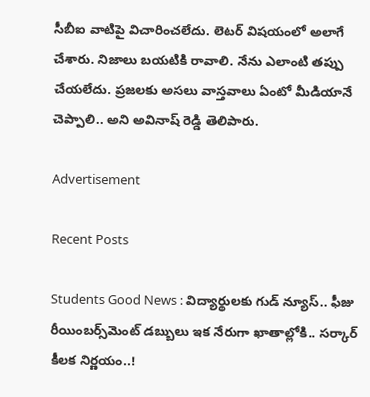సీబీఐ వాటిపై విచారించలేదు. లెటర్ విషయంలో అలాగే చేశారు. నిజాలు బయటికి రావాలి. నేను ఎలాంటి తప్పు చేయలేదు. ప్రజలకు అసలు వాస్తవాలు ఏంటో మీడియానే చెప్పాలి.. అని అవినాష్ రెడ్డి తెలిపారు.

Advertisement

Recent Posts

Students Good News : విద్యార్థులకు గుడ్ న్యూస్.. ఫీజు రీయింబర్స్‌మెంట్ డబ్బులు ఇక నేరుగా ఖాతాల్లోకి.. సర్కార్ కీలక నిర్ణయం..!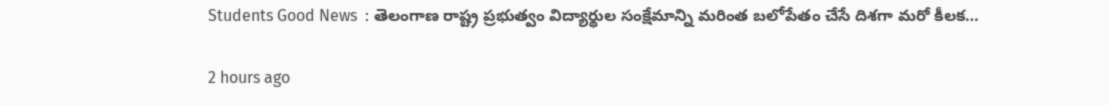Students Good News  : తెలంగాణ రాష్ట్ర ప్రభుత్వం విద్యార్థుల సంక్షేమాన్ని మరింత బలోపేతం చేసే దిశగా మరో కీలక…

2 hours ago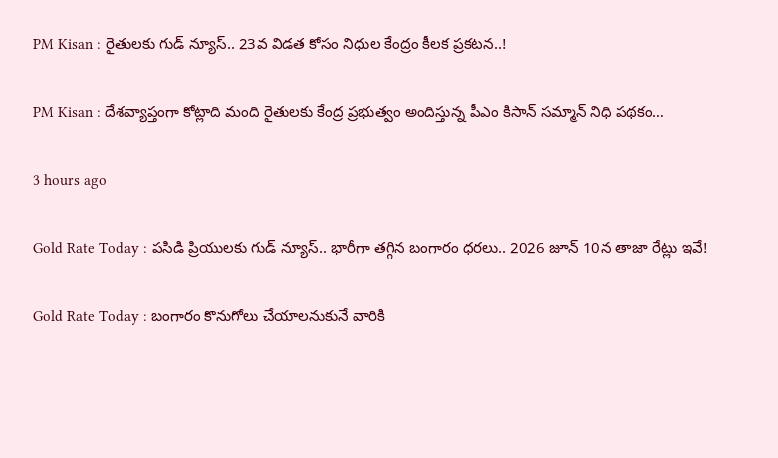PM Kisan : రైతులకు గుడ్ న్యూస్.. 23వ విడత కోసం నిధుల‌ కేంద్రం కీలక ప్రకటన..!

PM Kisan : దేశవ్యాప్తంగా కోట్లాది మంది రైతులకు కేంద్ర ప్రభుత్వం అందిస్తున్న పీఎం కిసాన్ సమ్మాన్ నిధి పథకం…

3 hours ago

Gold Rate Today : పసిడి ప్రియులకు గుడ్ న్యూస్.. భారీగా తగ్గిన బంగారం ధరలు.. 2026 జూన్ 10న తాజా రేట్లు ఇవే!

Gold Rate Today : బంగారం కొనుగోలు చేయాలనుకునే వారికి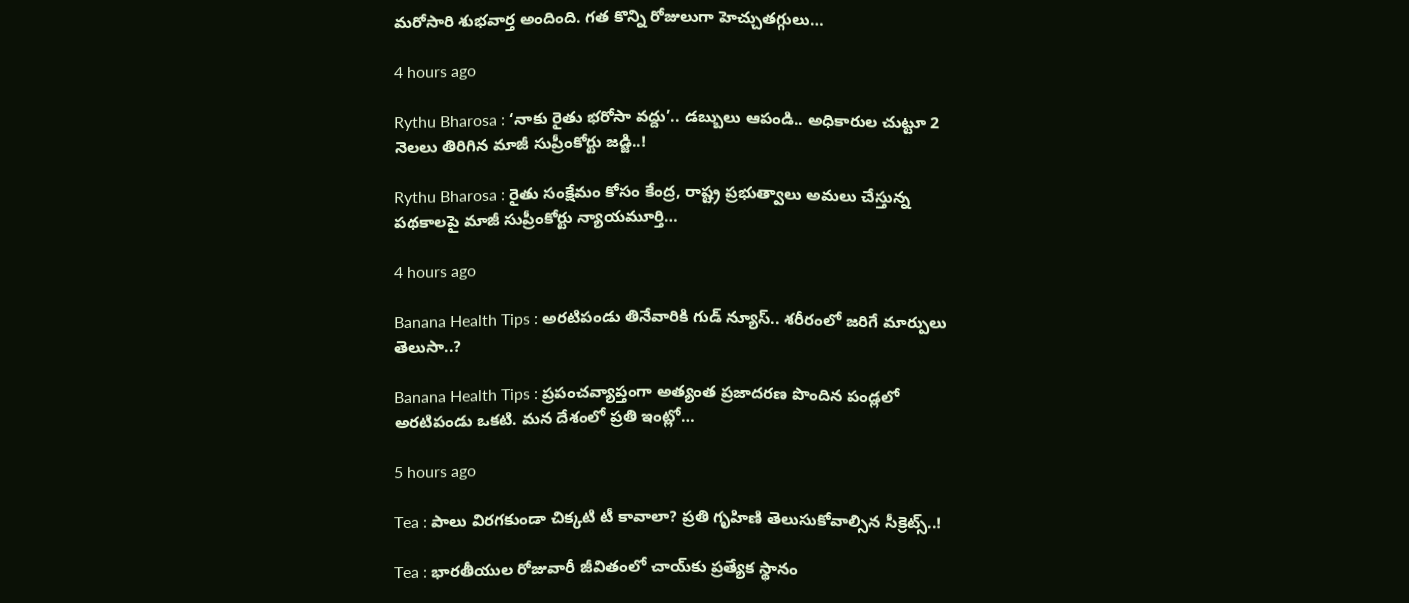మరోసారి శుభవార్త అందింది. గత కొన్ని రోజులుగా హెచ్చుతగ్గులు…

4 hours ago

Rythu Bharosa : ‘నాకు రైతు భరోసా వద్దు’.. డబ్బులు ఆపండి.. అధికారుల చుట్టూ 2 నెలలు తిరిగిన మాజీ సుప్రీంకోర్టు జడ్జి..!

Rythu Bharosa : రైతు సంక్షేమం కోసం కేంద్ర, రాష్ట్ర ప్రభుత్వాలు అమలు చేస్తున్న పథకాలపై మాజీ సుప్రీంకోర్టు న్యాయమూర్తి…

4 hours ago

Banana Health Tips : అరటిపండు తినేవారికి గుడ్ న్యూస్.. శరీరంలో జరిగే మార్పులు తెలుసా..?

Banana Health Tips : ప్రపంచవ్యాప్తంగా అత్యంత ప్రజాదరణ పొందిన పండ్లలో అరటిపండు ఒకటి. మన దేశంలో ప్రతి ఇంట్లో…

5 hours ago

Tea : పాలు విరగకుండా చిక్కటి టీ కావాలా? ప్రతి గృహిణి తెలుసుకోవాల్సిన సీక్రెట్స్..!

Tea : భారతీయుల రోజువారీ జీవితంలో చాయ్‌కు ప్రత్యేక స్థానం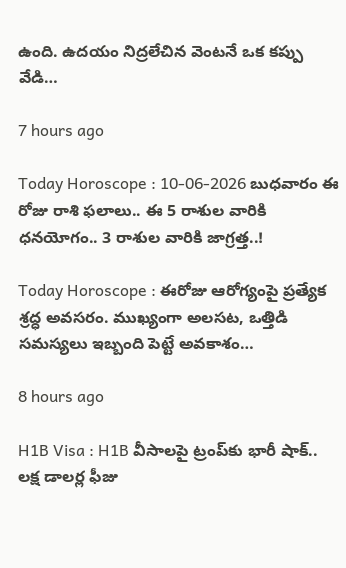ఉంది. ఉదయం నిద్రలేచిన వెంటనే ఒక కప్పు వేడి…

7 hours ago

Today Horoscope : 10-06-2026 బుధ‌వారం ఈ రోజు రాశి ఫలాలు.. ఈ 5 రాశుల వారికి ధనయోగం.. 3 రాశుల వారికి జాగ్రత్త..!

Today Horoscope : ఈరోజు ఆరోగ్యంపై ప్రత్యేక శ్రద్ధ అవసరం. ముఖ్యంగా అలసట, ఒత్తిడి సమస్యలు ఇబ్బంది పెట్టే అవకాశం…

8 hours ago

H1B Visa : H1B వీసాలపై ట్రంప్‌కు భారీ షాక్.. లక్ష డాలర్ల ఫీజు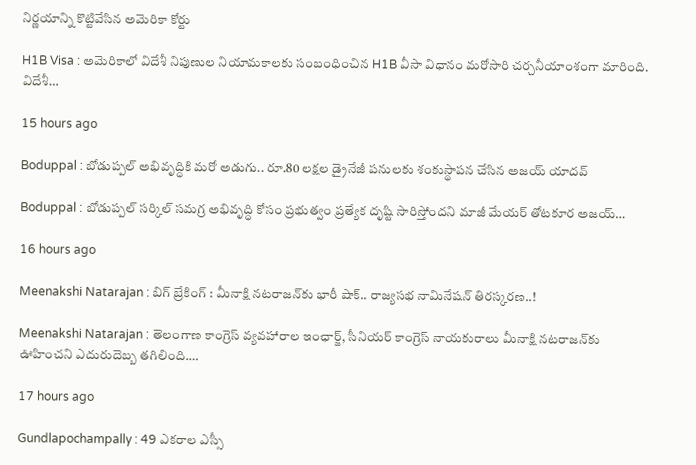నిర్ణయాన్ని కొట్టివేసిన అమెరికా కోర్టు

H1B Visa : అమెరికాలో విదేశీ నిపుణుల నియామకాలకు సంబంధించిన H1B వీసా విధానం మరోసారి చర్చనీయాంశంగా మారింది. విదేశీ…

15 hours ago

Boduppal : బోడుప్పల్ అభివృద్ధికి మరో అడుగు.. రూ.80 లక్షల డ్రైనేజీ పనులకు శంకుస్థాపన చేసిన అజయ్ యాదవ్

Boduppal : బోడుప్పల్ సర్కిల్ సమగ్ర అభివృద్ధి కోసం ప్రభుత్వం ప్రత్యేక దృష్టి సారిస్తోందని మాజీ మేయర్ తోటకూర అజయ్…

16 hours ago

Meenakshi Natarajan : బిగ్ బ్రేకింగ్ : మీనాక్షి నటరాజన్‌కు భారీ షాక్.. రాజ్యసభ నామినేషన్ తిరస్కరణ..!

Meenakshi Natarajan : తెలంగాణ కాంగ్రెస్ వ్యవహారాల ఇంఛార్జ్, సీనియర్ కాంగ్రెస్ నాయకురాలు మీనాక్షి నటరాజన్‌కు ఊహించని ఎదురుదెబ్బ తగిలింది.…

17 hours ago

Gundlapochampally : 49 ఎకరాల ఎస్సీ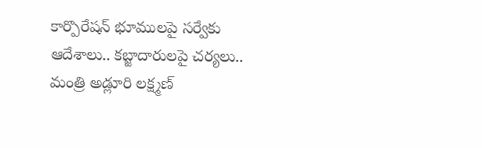కార్పొరేషన్ భూములపై సర్వేకు ఆదేశాలు.. కబ్జాదారులపై చర్యలు.. మంత్రి అడ్లూరి లక్ష్మణ్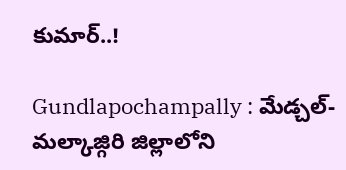కుమార్..!

Gundlapochampally : మేడ్చల్-మల్కాజ్గిరి జిల్లాలోని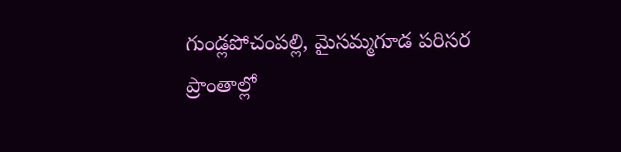గుండ్లపోచంపల్లి, మైసమ్మగూడ పరిసర ప్రాంతాల్లో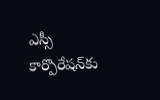ఎస్సీ కార్పొరేషన్‌కు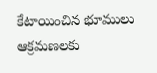కేటాయించిన భూములు ఆక్రమణలకు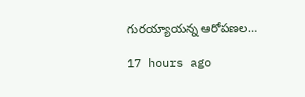గురయ్యాయన్న ఆరోపణల…

17 hours ago